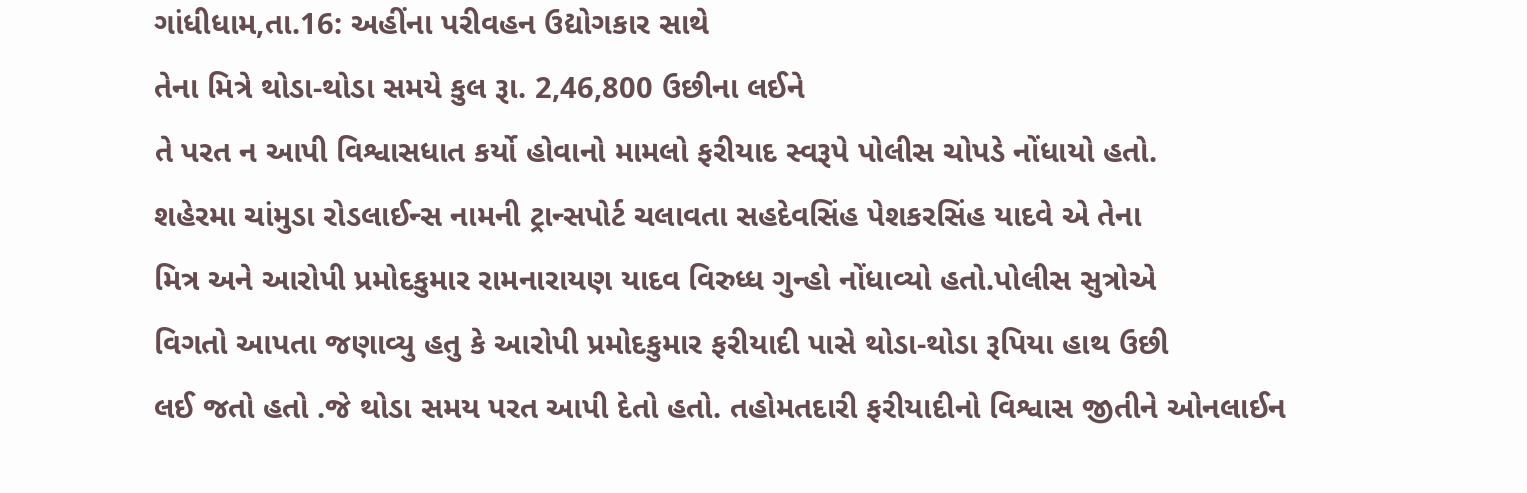ગાંધીધામ,તા.16: અહીંના પરીવહન ઉદ્યોગકાર સાથે
તેના મિત્રે થોડા-થોડા સમયે કુલ રૂા. 2,46,800 ઉછીના લઈને
તે પરત ન આપી વિશ્વાસધાત કર્યો હોવાનો મામલો ફરીયાદ સ્વરૂપે પોલીસ ચોપડે નોંધાયો હતો.
શહેરમા ચાંમુડા રોડલાઈન્સ નામની ટ્રાન્સપોર્ટ ચલાવતા સહદેવસિંહ પેશકરસિંહ યાદવે એ તેના
મિત્ર અને આરોપી પ્રમોદકુમાર રામનારાયણ યાદવ વિરુધ્ધ ગુન્હો નોંધાવ્યો હતો.પોલીસ સુત્રોએ
વિગતો આપતા જણાવ્યુ હતુ કે આરોપી પ્રમોદકુમાર ફરીયાદી પાસે થોડા-થોડા રૂપિયા હાથ ઉછી
લઈ જતો હતો .જે થોડા સમય પરત આપી દેતો હતો. તહોમતદારી ફરીયાદીનો વિશ્વાસ જીતીને ઓનલાઈન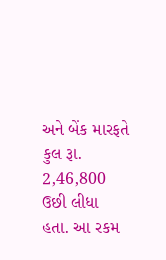અને બેંક મારફતે કુલ રૂા. 2,46,800 ઉછી લીધા હતા. આ રકમ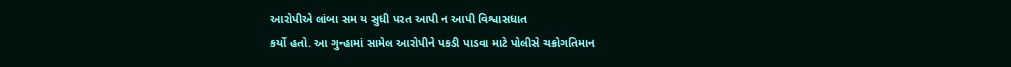આરોપીએ લાંબા સમ ય સુધી પરત આપી ન આપી વિશ્વાસધાત
કર્યો હતો. આ ગુન્હામાં સામેલ આરોપીને પકડી પાડવા માટે પોલીસે ચક્રોગતિમાન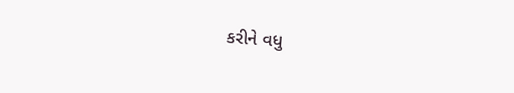કરીને વધુ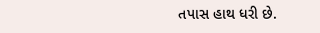તપાસ હાથ ધરી છે.